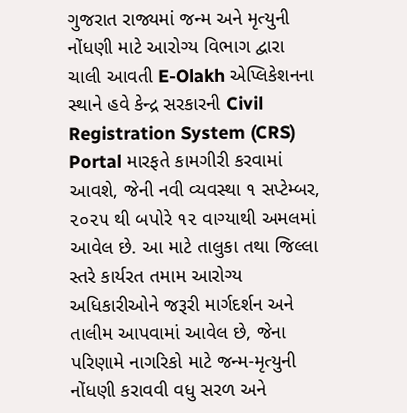ગુજરાત રાજ્યમાં જન્મ અને મૃત્યુની નોંધણી માટે આરોગ્ય વિભાગ દ્વારા ચાલી આવતી E-Olakh એપ્લિકેશનના સ્થાને હવે કેન્દ્ર સરકારની Civil Registration System (CRS) Portal મારફતે કામગીરી કરવામાં આવશે, જેની નવી વ્યવસ્થા ૧ સપ્ટેમ્બર, ૨૦૨૫ થી બપોરે ૧૨ વાગ્યાથી અમલમાં આવેલ છે. આ માટે તાલુકા તથા જિલ્લા સ્તરે કાર્યરત તમામ આરોગ્ય અધિકારીઓને જરૂરી માર્ગદર્શન અને તાલીમ આપવામાં આવેલ છે, જેના પરિણામે નાગરિકો માટે જન્મ-મૃત્યુની નોંધણી કરાવવી વધુ સરળ અને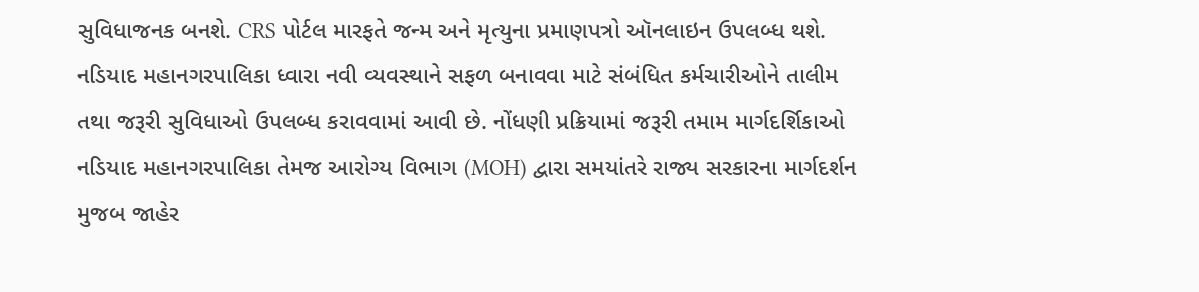સુવિધાજનક બનશે. CRS પોર્ટલ મારફતે જન્મ અને મૃત્યુના પ્રમાણપત્રો ઑનલાઇન ઉપલબ્ધ થશે.
નડિયાદ મહાનગરપાલિકા ધ્વારા નવી વ્યવસ્થાને સફળ બનાવવા માટે સંબંધિત કર્મચારીઓને તાલીમ તથા જરૂરી સુવિધાઓ ઉપલબ્ધ કરાવવામાં આવી છે. નોંધણી પ્રક્રિયામાં જરૂરી તમામ માર્ગદર્શિકાઓ નડિયાદ મહાનગરપાલિકા તેમજ આરોગ્ય વિભાગ (MOH) દ્વારા સમયાંતરે રાજ્ય સરકારના માર્ગદર્શન મુજબ જાહેર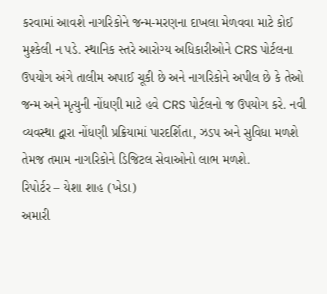કરવામાં આવશે નાગરિકોને જન્મ-મરણના દાખલા મેળવવા માટે કોઈ મુશ્કેલી ન પડે. સ્થાનિક સ્તરે આરોગ્ય અધિકારીઓને CRS પોર્ટલના ઉપયોગ અંગે તાલીમ અપાઈ ચૂકી છે અને નાગરિકોને અપીલ છે કે તેઓ જન્મ અને મૃત્યુની નોંધણી માટે હવે CRS પોર્ટલનો જ ઉપયોગ કરે. નવી વ્યવસ્થા દ્વારા નોંધણી પ્રક્રિયામાં પારદર્શિતા, ઝડપ અને સુવિધા મળશે તેમજ તમામ નાગરિકોને ડિજિટલ સેવાઓનો લાભ મળશે.
રિપોર્ટર – યેશા શાહ (ખેડા)
અમારી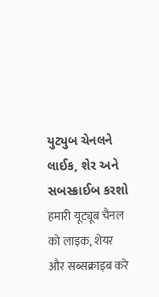યુટ્યુબ ચેનલને લાઈક, શેર અને સબસ્ક્રાઈબ કરશો
हमारी यूट्यूब चैनल को लाइक, शेयर और सब्सक्राइब करे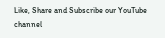Like, Share and Subscribe our YouTube channel